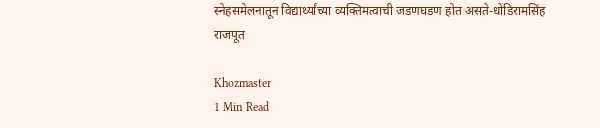स्नेहसमेलनातून विद्यार्थ्यांच्या व्यक्तिमत्वाची जडणघडण होत असते-धोंडिरामसिंह राजपूत

Khozmaster
1 Min Read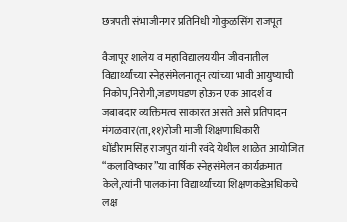छत्रपती संभाजीनगर प्रतिनिधी गोकुळसिंग राजपूत

वैजापूर शालेय व महाविद्यालययीन जीवनातील विद्यार्थ्यांच्या स्नेहसंमेलनातून त्यांच्या भावी आयुष्याची निकोप,निरोगी,जडणघडण होऊन एक आदर्श व जबाबदार व्यक्तिमत्व साकारत असते असे प्रतिपादन मंगळवार(ता,११)रोजी माजी शिक्षणाधिकारी धोंडीरामसिंह राजपुत यांनी रवंदे येथील शाळेत आयोजित “कलाविष्कार”या वार्षिक स्नेहसंमेलन कार्यक्रमात केले,त्यांनी पालकांना विद्यार्थ्यांच्या शिक्षणकडेअधिकचे लक्ष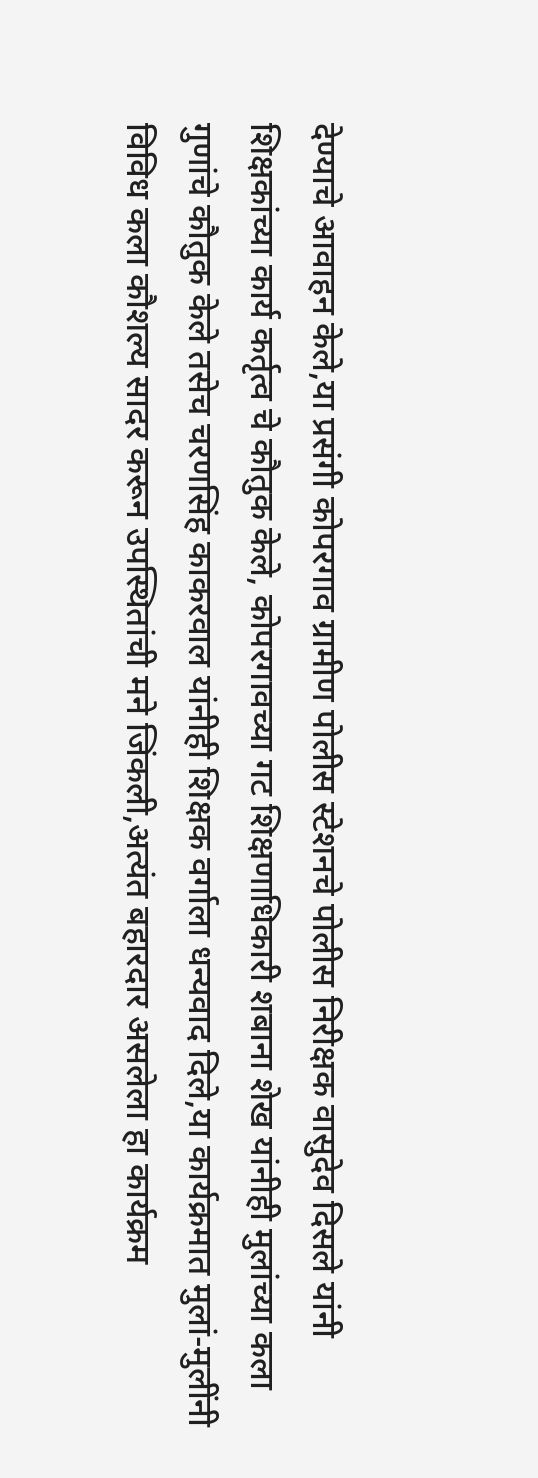देण्याचे आवाहन केले,या प्रसंगी कोपरगाव ग्रामीण पोलीस स्टेशनचे पोलीस निरीक्षक वासुदेव दिसले यांनी शिक्षकांच्या कार्य कर्तृत्व चे कौतुक केले, कोपरगावच्या गट शिक्षणाधिकारी शबाना शेख यांनीही मुलांच्या कला गुणांचे कौतुक केले तसेच चरणसिंह काकरवाल यांनीही शिक्षक वर्गाला धन्यवाद दिले,या कार्यक्रमात मुलां-मुलींनी विविध कला कौशल्य सादर करून उपस्थितांची मने जिंकली,अत्यंत बहारदार असलेला हा कार्यक्रम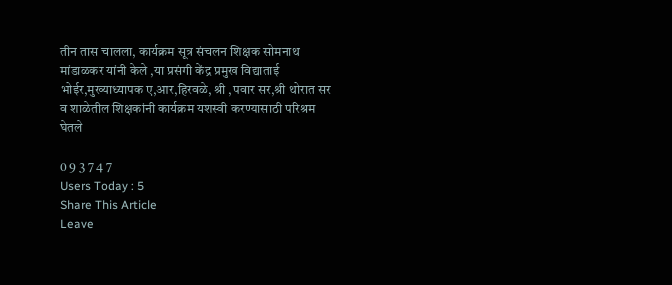तीन तास चालला, कार्यक्रम सूत्र संचलन शिक्षक सोमनाथ मांडाळकर यांनी केले ,या प्रसंगी केंद्र प्रमुख विद्याताई भोईर,मुख्याध्यापक ए,आर,हिरवळे, श्री ,पवार सर,श्री थोरात सर व शाळेतील शिक्षकांनी कार्यक्रम यशस्वी करण्यासाठी परिश्रम घेतले

0 9 3 7 4 7
Users Today : 5
Share This Article
Leave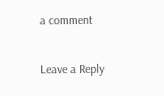a comment

Leave a Reply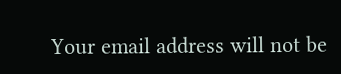Your email address will not be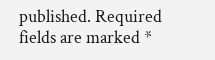published. Required fields are marked *